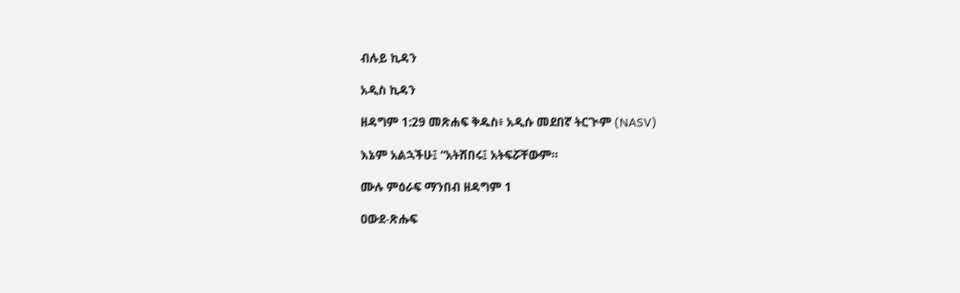ብሉይ ኪዳን

አዲስ ኪዳን

ዘዳግም 1:29 መጽሐፍ ቅዱስ፥ አዲሱ መደበኛ ትርጒም (NASV)

እኔም አልኋችሁ፤ “አትሸበሩ፤ አትፍሯቸውም።

ሙሉ ምዕራፍ ማንበብ ዘዳግም 1

ዐውደ-ጽሑፍ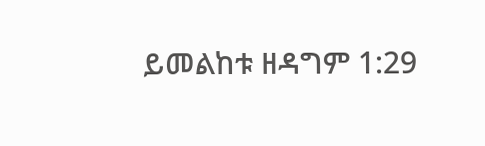ይመልከቱ ዘዳግም 1:29